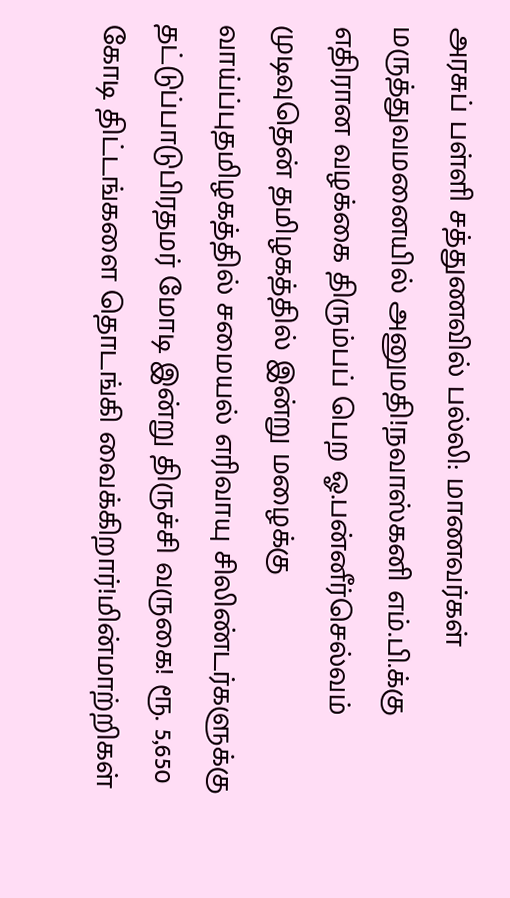அரசுப் பள்ளி சத்துணவில் பல்லி: மாணவர்கள் மருத்துவமனையில் அனுமதி!நவாஸ்கனி எம்.பி.க்கு எதிரான வழக்கை திரும்பப் பெற ஓ.பன்னீர்செல்வம் முடிவுதென் தமிழகத்தில் இன்று மழைக்கு வாய்ப்புதமிழகத்தில் சமையல் எரிவாயு சிலிண்டர்களுக்கு தட்டுப்பாடுபிரதமர் மோடி இன்று திருச்சி வருகை! ரூ. 5,650 கோடி திட்டங்களை தொடங்கி வைக்கிறார்!மின்மாற்றிகள்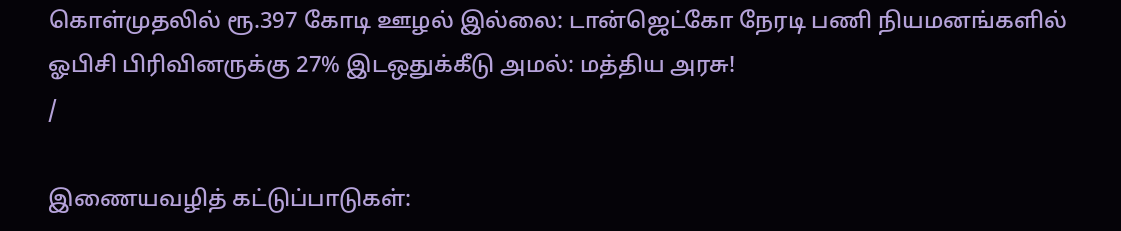கொள்முதலில் ரூ.397 கோடி ஊழல் இல்லை: டான்ஜெட்கோ நேரடி பணி நியமனங்களில் ஓபிசி பிரிவினருக்கு 27% இடஒதுக்கீடு அமல்: மத்திய அரசு!
/

இணையவழித் கட்டுப்பாடுகள்: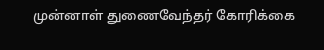முன்னாள் துணைவேந்தர் கோரிக்கை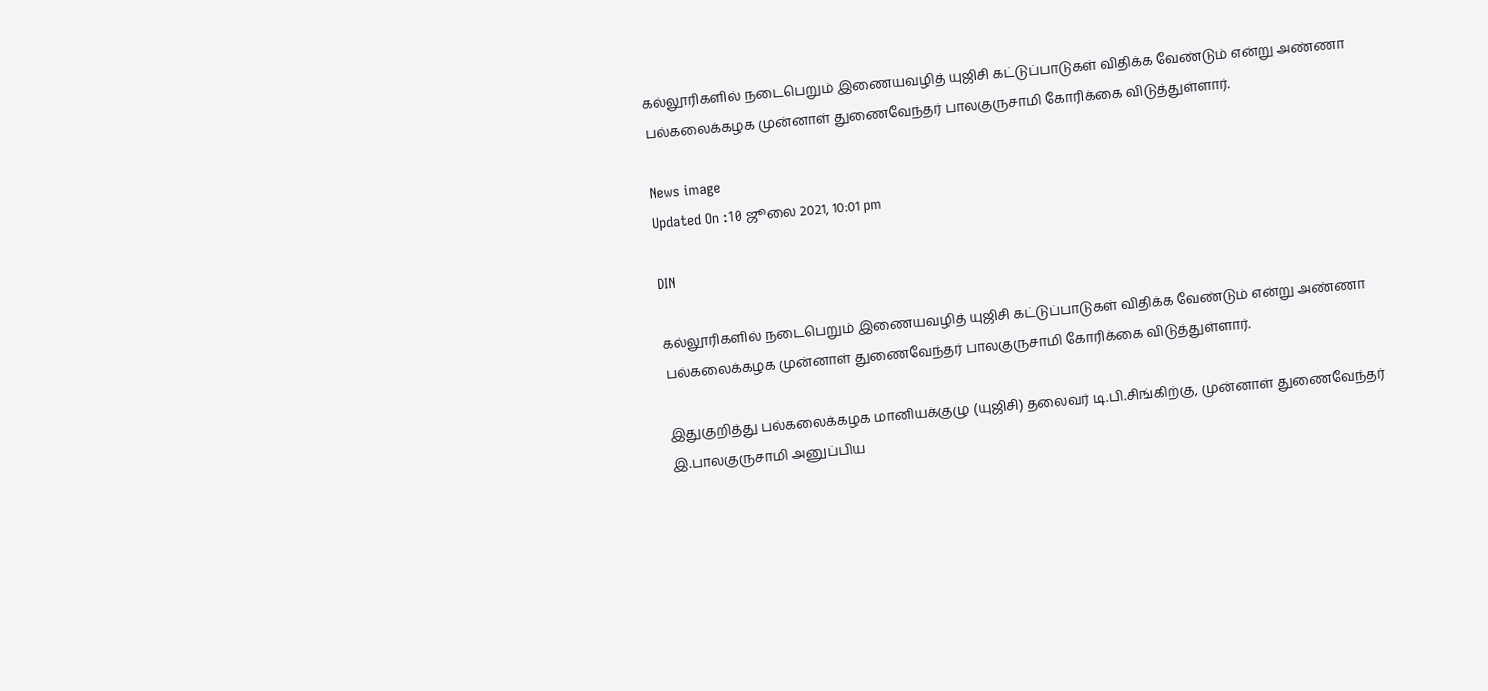கல்லூரிகளில் நடைபெறும் இணையவழித் யுஜிசி கட்டுப்பாடுகள் விதிக்க வேண்டும் என்று அண்ணா பல்கலைக்கழக முன்னாள் துணைவேந்தர் பாலகுருசாமி கோரிக்கை விடுத்துள்ளார்.

News image
Updated On :10 ஜூலை 2021, 10:01 pm

DIN

கல்லூரிகளில் நடைபெறும் இணையவழித் யுஜிசி கட்டுப்பாடுகள் விதிக்க வேண்டும் என்று அண்ணா பல்கலைக்கழக முன்னாள் துணைவேந்தர் பாலகுருசாமி கோரிக்கை விடுத்துள்ளார்.

இதுகுறித்து பல்கலைக்கழக மானியக்குழு (யுஜிசி) தலைவர் டி.பி.சிங்கிற்கு, முன்னாள் துணைவேந்தர் இ.பாலகுருசாமி அனுப்பிய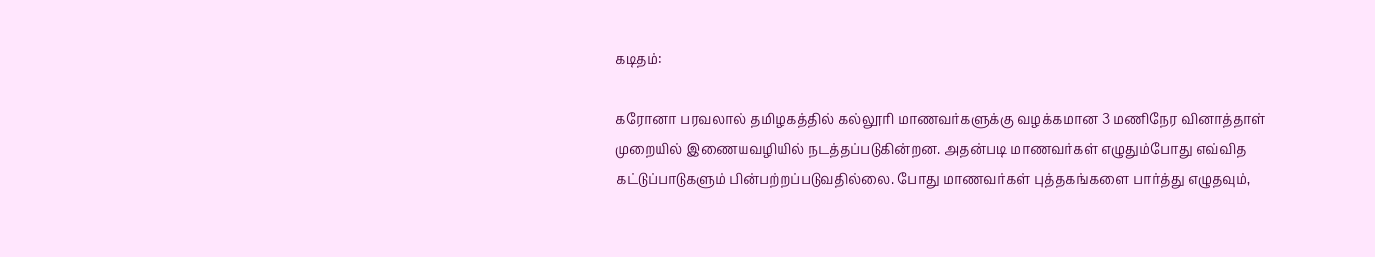கடிதம்:

கரோனா பரவலால் தமிழகத்தில் கல்லூரி மாணவர்களுக்கு வழக்கமான 3 மணிநேர வினாத்தாள் முறையில் இணையவழியில் நடத்தப்படுகின்றன. அதன்படி மாணவர்கள் எழுதும்போது எவ்வித கட்டுப்பாடுகளும் பின்பற்றப்படுவதில்லை. போது மாணவர்கள் புத்தகங்களை பார்த்து எழுதவும்,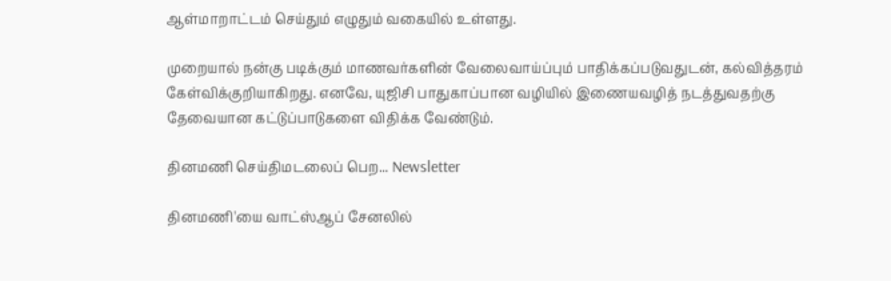ஆள்மாறாட்டம் செய்தும் எழுதும் வகையில் உள்ளது.

முறையால் நன்கு படிக்கும் மாணவர்களின் வேலைவாய்ப்பும் பாதிக்கப்படுவதுடன், கல்வித்தரம் கேள்விக்குறியாகிறது. எனவே, யுஜிசி பாதுகாப்பான வழியில் இணையவழித் நடத்துவதற்கு தேவையான கட்டுப்பாடுகளை விதிக்க வேண்டும்.

தினமணி செய்திமடலைப் பெற... Newsletter

தினமணி'யை வாட்ஸ்ஆப் சேனலில்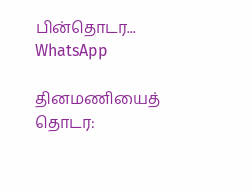பின்தொடர... WhatsApp

தினமணியைத் தொடர: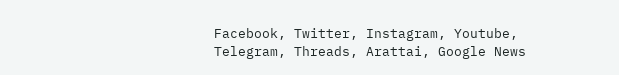Facebook, Twitter, Instagram, Youtube, Telegram, Threads, Arattai, Google News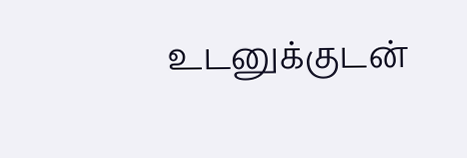உடனுக்குடன்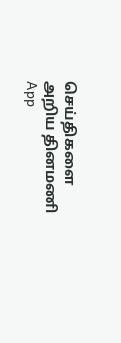செய்திகளை அறிய தினமணி App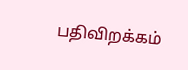பதிவிறக்கம்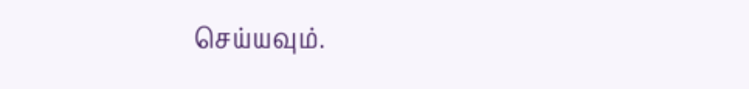செய்யவும்.